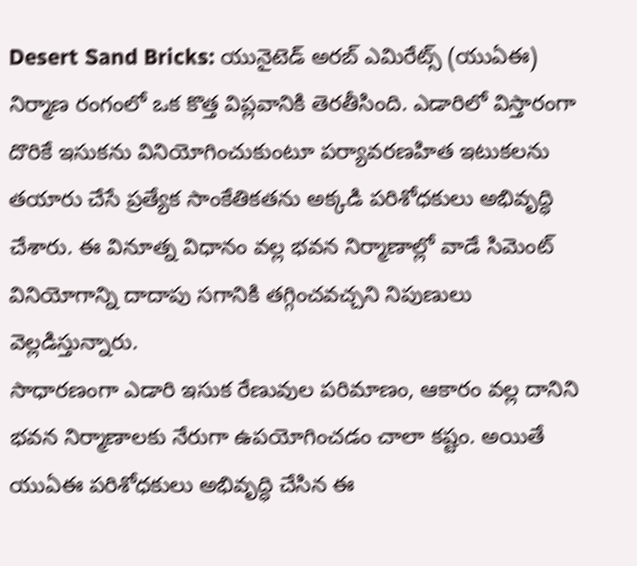Desert Sand Bricks: యునైటెడ్ అరబ్ ఎమిరేట్స్ (యుఏఈ) నిర్మాణ రంగంలో ఒక కొత్త విప్లవానికి తెరతీసింది. ఎడారిలో విస్తారంగా దొరికే ఇసుకను వినియోగించుకుంటూ పర్యావరణహిత ఇటుకలను తయారు చేసే ప్రత్యేక సాంకేతికతను అక్కడి పరిశోధకులు అభివృద్ధి చేశారు. ఈ వినూత్న విధానం వల్ల భవన నిర్మాణాల్లో వాడే సిమెంట్ వినియోగాన్ని దాదాపు సగానికి తగ్గించవచ్చని నిపుణులు వెల్లడిస్తున్నారు.
సాధారణంగా ఎడారి ఇసుక రేణువుల పరిమాణం, ఆకారం వల్ల దానిని భవన నిర్మాణాలకు నేరుగా ఉపయోగించడం చాలా కష్టం. అయితే యుఏఈ పరిశోధకులు అభివృద్ధి చేసిన ఈ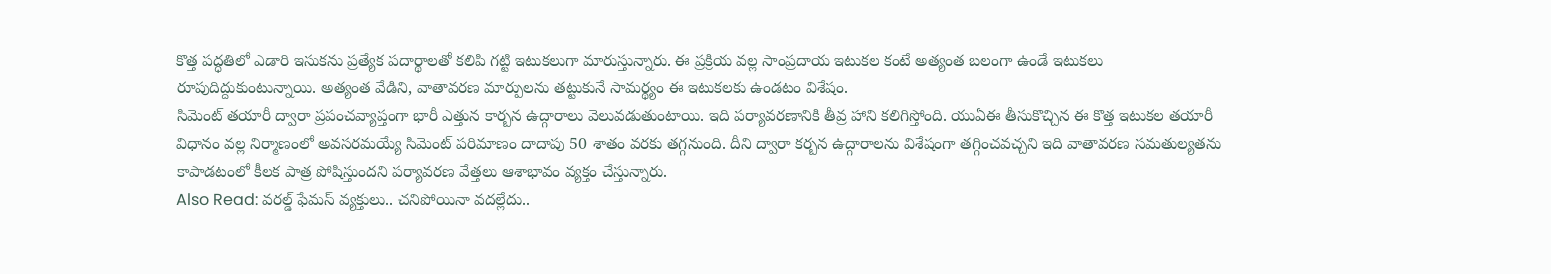కొత్త పద్ధతిలో ఎడారి ఇసుకను ప్రత్యేక పదార్థాలతో కలిపి గట్టి ఇటుకలుగా మారుస్తున్నారు. ఈ ప్రక్రియ వల్ల సాంప్రదాయ ఇటుకల కంటే అత్యంత బలంగా ఉండే ఇటుకలు రూపుదిద్దుకుంటున్నాయి. అత్యంత వేడిని, వాతావరణ మార్పులను తట్టుకునే సామర్థ్యం ఈ ఇటుకలకు ఉండటం విశేషం.
సిమెంట్ తయారీ ద్వారా ప్రపంచవ్యాప్తంగా భారీ ఎత్తున కార్బన ఉద్గారాలు వెలువడుతుంటాయి. ఇది పర్యావరణానికి తీవ్ర హాని కలిగిస్తోంది. యుఏఈ తీసుకొచ్చిన ఈ కొత్త ఇటుకల తయారీ విధానం వల్ల నిర్మాణంలో అవసరమయ్యే సిమెంట్ పరిమాణం దాదాపు 50 శాతం వరకు తగ్గనుంది. దీని ద్వారా కర్బన ఉద్గారాలను విశేషంగా తగ్గించవచ్చని ఇది వాతావరణ సమతుల్యతను కాపాడటంలో కీలక పాత్ర పోషిస్తుందని పర్యావరణ వేత్తలు ఆశాభావం వ్యక్తం చేస్తున్నారు.
Also Read: వరల్డ్ ఫేమస్ వ్యక్తులు.. చనిపోయినా వదల్లేదు..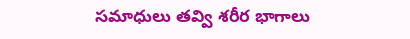సమాధులు తవ్వి శరీర భాగాలు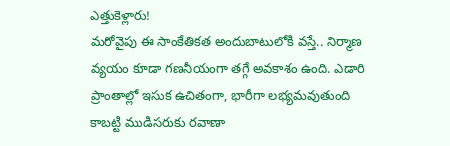ఎత్తుకెళ్లారు!
మరోవైపు ఈ సాంకేతికత అందుబాటులోకి వస్తే.. నిర్మాణ వ్యయం కూడా గణనీయంగా తగ్గే అవకాశం ఉంది. ఎడారి ప్రాంతాల్లో ఇసుక ఉచితంగా, భారీగా లభ్యమవుతుంది కాబట్టి ముడిసరుకు రవాణా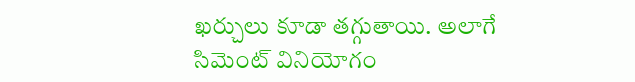ఖర్చులు కూడా తగ్గుతాయి. అలాగే సిమెంట్ వినియోగం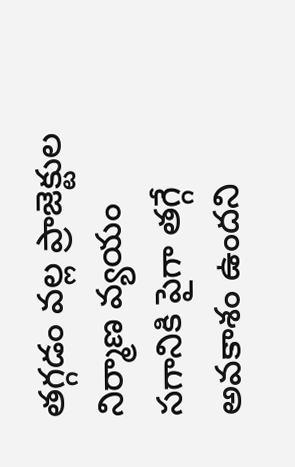తగ్గడం వల్ల ప్రాజెక్టుల నిర్మాణ వ్యయం సగానికి పైగా తగ్గే అవకాశం ఉందని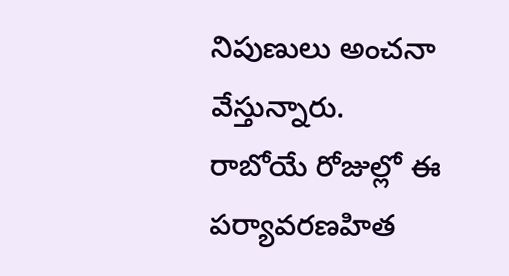నిపుణులు అంచనా వేస్తున్నారు. రాబోయే రోజుల్లో ఈ పర్యావరణహిత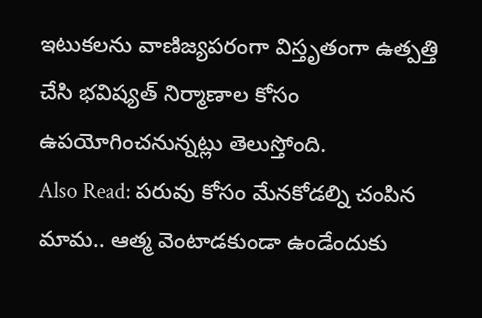ఇటుకలను వాణిజ్యపరంగా విస్తృతంగా ఉత్పత్తి చేసి భవిష్యత్ నిర్మాణాల కోసం ఉపయోగించనున్నట్లు తెలుస్తోంది.
Also Read: పరువు కోసం మేనకోడల్ని చంపిన మామ.. ఆత్మ వెంటాడకుండా ఉండేందుకు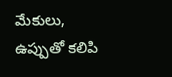మేకులు, ఉప్పుతో కలిపి